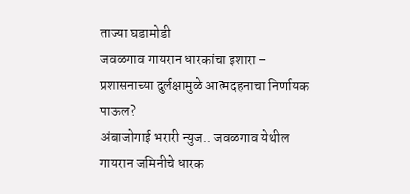ताज्या घडामोडी
जवळगाव गायरान धारकांचा इशारा – प्रशासनाच्या दुर्लक्षामुळे आत्मदहनाचा निर्णायक पाऊल?
अंबाजोगाई भरारी न्युज.. जवळगाव येथील गायरान जमिनीचे धारक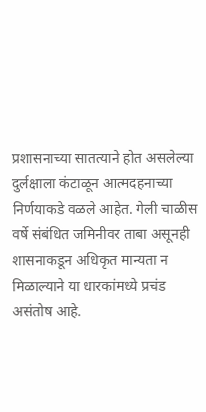प्रशासनाच्या सातत्याने होत असलेल्या दुर्लक्षाला कंटाळून आत्मदहनाच्या निर्णयाकडे वळले आहेत. गेली चाळीस वर्षे संबंधित जमिनीवर ताबा असूनही शासनाकडून अधिकृत मान्यता न मिळाल्याने या धारकांमध्ये प्रचंड असंतोष आहे.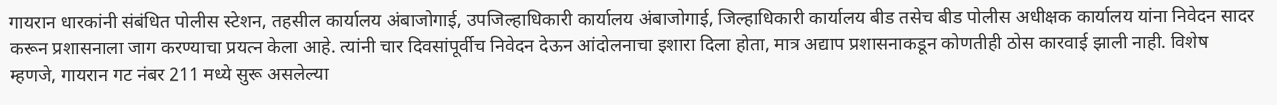गायरान धारकांनी संबंधित पोलीस स्टेशन, तहसील कार्यालय अंबाजोगाई, उपजिल्हाधिकारी कार्यालय अंबाजोगाई, जिल्हाधिकारी कार्यालय बीड तसेच बीड पोलीस अधीक्षक कार्यालय यांना निवेदन सादर करून प्रशासनाला जाग करण्याचा प्रयत्न केला आहे. त्यांनी चार दिवसांपूर्वीच निवेदन देऊन आंदोलनाचा इशारा दिला होता, मात्र अद्याप प्रशासनाकडून कोणतीही ठोस कारवाई झाली नाही. विशेष म्हणजे, गायरान गट नंबर 211 मध्ये सुरू असलेल्या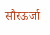सौरऊर्जा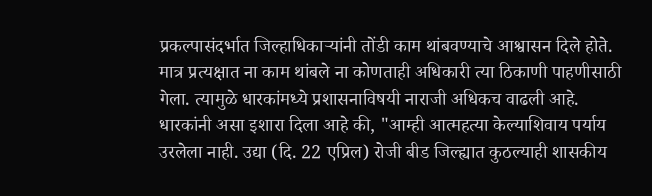प्रकल्पासंदर्भात जिल्हाधिकाऱ्यांनी तोंडी काम थांबवण्याचे आश्वासन दिले होते. मात्र प्रत्यक्षात ना काम थांबले ना कोणताही अधिकारी त्या ठिकाणी पाहणीसाठी गेला. त्यामुळे धारकांमध्ये प्रशासनाविषयी नाराजी अधिकच वाढली आहे. धारकांनी असा इशारा दिला आहे की, "आम्ही आत्महत्या केल्याशिवाय पर्याय उरलेला नाही. उद्या (दि. 22 एप्रिल) रोजी बीड जिल्ह्यात कुठल्याही शासकीय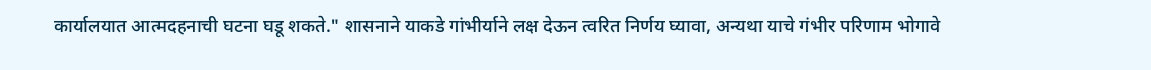कार्यालयात आत्मदहनाची घटना घडू शकते." शासनाने याकडे गांभीर्याने लक्ष देऊन त्वरित निर्णय घ्यावा, अन्यथा याचे गंभीर परिणाम भोगावे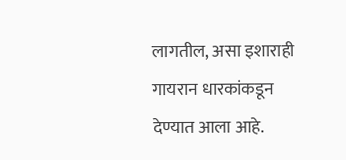लागतील, असा इशाराही गायरान धारकांकडून देण्यात आला आहे.